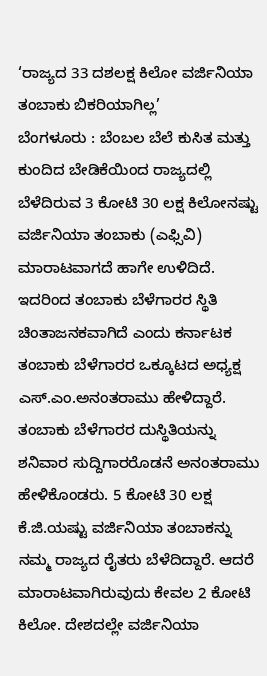‘ರಾಜ್ಯದ 33 ದಶಲಕ್ಷ ಕಿಲೋ ವರ್ಜಿನಿಯಾ ತಂಬಾಕು ಬಿಕರಿಯಾಗಿಲ್ಲ’
ಬೆಂಗಳೂರು : ಬೆಂಬಲ ಬೆಲೆ ಕುಸಿತ ಮತ್ತು ಕುಂದಿದ ಬೇಡಿಕೆಯಿಂದ ರಾಜ್ಯದಲ್ಲಿ ಬೆಳೆದಿರುವ 3 ಕೋಟಿ 30 ಲಕ್ಷ ಕಿಲೋನಷ್ಟು ವರ್ಜಿನಿಯಾ ತಂಬಾಕು (ಎಫ್ಸಿವಿ) ಮಾರಾಟವಾಗದೆ ಹಾಗೇ ಉಳಿದಿದೆ. ಇದರಿಂದ ತಂಬಾಕು ಬೆಳೆಗಾರರ ಸ್ಥಿತಿ ಚಿಂತಾಜನಕವಾಗಿದೆ ಎಂದು ಕರ್ನಾಟಕ ತಂಬಾಕು ಬೆಳೆಗಾರರ ಒಕ್ಕೂಟದ ಅಧ್ಯಕ್ಷ ಎಸ್.ಎಂ.ಅನಂತರಾಮು ಹೇಳಿದ್ದಾರೆ.
ತಂಬಾಕು ಬೆಳೆಗಾರರ ದುಸ್ಥಿತಿಯನ್ನು ಶನಿವಾರ ಸುದ್ದಿಗಾರರೊಡನೆ ಅನಂತರಾಮು ಹೇಳಿಕೊಂಡರು. 5 ಕೋಟಿ 30 ಲಕ್ಷ ಕೆ.ಜಿ.ಯಷ್ಟು ವರ್ಜಿನಿಯಾ ತಂಬಾಕನ್ನು ನಮ್ಮ ರಾಜ್ಯದ ರೈತರು ಬೆಳೆದಿದ್ದಾರೆ. ಆದರೆ ಮಾರಾಟವಾಗಿರುವುದು ಕೇವಲ 2 ಕೋಟಿ ಕಿಲೋ. ದೇಶದಲ್ಲೇ ವರ್ಜಿನಿಯಾ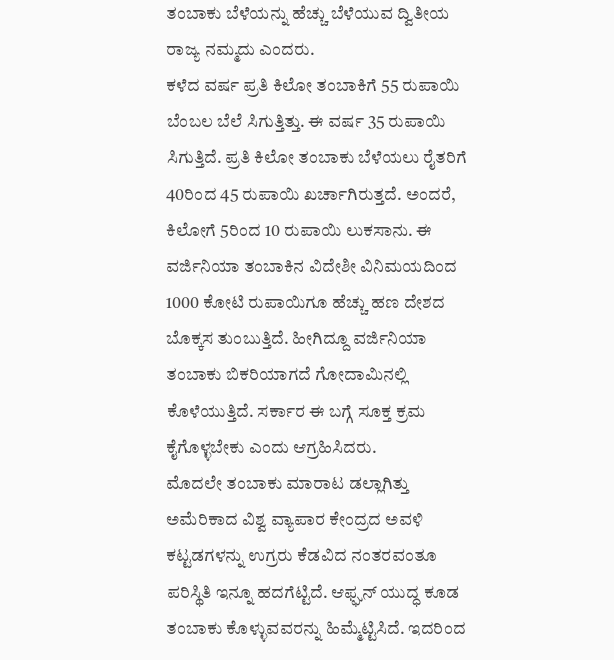ತಂಬಾಕು ಬೆಳೆಯನ್ನು ಹೆಚ್ಚು ಬೆಳೆಯುವ ದ್ವಿತೀಯ ರಾಜ್ಯ ನಮ್ಮದು ಎಂದರು.
ಕಳೆದ ವರ್ಷ ಪ್ರತಿ ಕಿಲೋ ತಂಬಾಕಿಗೆ 55 ರುಪಾಯಿ ಬೆಂಬಲ ಬೆಲೆ ಸಿಗುತ್ತಿತ್ತು. ಈ ವರ್ಷ 35 ರುಪಾಯಿ ಸಿಗುತ್ತಿದೆ. ಪ್ರತಿ ಕಿಲೋ ತಂಬಾಕು ಬೆಳೆಯಲು ರೈತರಿಗೆ 40ರಿಂದ 45 ರುಪಾಯಿ ಖರ್ಚಾಗಿರುತ್ತದೆ. ಅಂದರೆ, ಕಿಲೋಗೆ 5ರಿಂದ 10 ರುಪಾಯಿ ಲುಕಸಾನು. ಈ ವರ್ಜಿನಿಯಾ ತಂಬಾಕಿನ ವಿದೇಶೀ ವಿನಿಮಯದಿಂದ 1000 ಕೋಟಿ ರುಪಾಯಿಗೂ ಹೆಚ್ಚು ಹಣ ದೇಶದ ಬೊಕ್ಕಸ ತುಂಬುತ್ತಿದೆ. ಹೀಗಿದ್ದೂ ವರ್ಜಿನಿಯಾ ತಂಬಾಕು ಬಿಕರಿಯಾಗದೆ ಗೋದಾಮಿನಲ್ಲಿ ಕೊಳೆಯುತ್ತಿದೆ. ಸರ್ಕಾರ ಈ ಬಗ್ಗೆ ಸೂಕ್ತ ಕ್ರಮ ಕೈಗೊಳ್ಳಬೇಕು ಎಂದು ಆಗ್ರಹಿಸಿದರು.
ಮೊದಲೇ ತಂಬಾಕು ಮಾರಾಟ ಡಲ್ಲಾಗಿತ್ತು
ಅಮೆರಿಕಾದ ವಿಶ್ವ ವ್ಯಾಪಾರ ಕೇಂದ್ರದ ಅವಳಿ ಕಟ್ಟಡಗಳನ್ನು ಉಗ್ರರು ಕೆಡವಿದ ನಂತರವಂತೂ ಪರಿಸ್ಥಿತಿ ಇನ್ನೂ ಹದಗೆಟ್ಟಿದೆ. ಆಫ್ಘನ್ ಯುದ್ಧ ಕೂಡ ತಂಬಾಕು ಕೊಳ್ಳುವವರನ್ನು ಹಿಮ್ಮೆಟ್ಟಿಸಿದೆ. ಇದರಿಂದ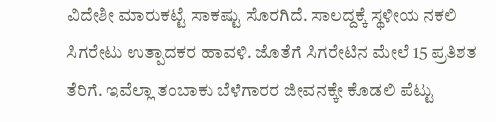ವಿದೇಶೀ ಮಾರುಕಟ್ಟೆ ಸಾಕಷ್ಟು ಸೊರಗಿದೆ. ಸಾಲದ್ದಕ್ಕೆ ಸ್ಥಳೀಯ ನಕಲಿ ಸಿಗರೇಟು ಉತ್ಪಾದಕರ ಹಾವಳಿ. ಜೊತೆಗೆ ಸಿಗರೇಟಿನ ಮೇಲೆ 15 ಪ್ರತಿಶತ ತೆರಿಗೆ. ಇವೆಲ್ಲಾ ತಂಬಾಕು ಬೆಳೆಗಾರರ ಜೀವನಕ್ಕೇ ಕೊಡಲಿ ಪೆಟ್ಟು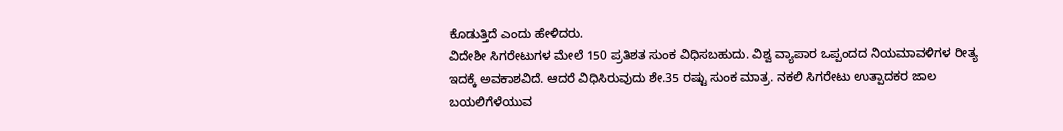ಕೊಡುತ್ತಿದೆ ಎಂದು ಹೇಳಿದರು.
ವಿದೇಶೀ ಸಿಗರೇಟುಗಳ ಮೇಲೆ 150 ಪ್ರತಿಶತ ಸುಂಕ ವಿಧಿಸಬಹುದು. ವಿಶ್ವ ವ್ಯಾಪಾರ ಒಪ್ಪಂದದ ನಿಯಮಾವಳಿಗಳ ರೀತ್ಯ ಇದಕ್ಕೆ ಅವಕಾಶವಿದೆ. ಆದರೆ ವಿಧಿಸಿರುವುದು ಶೇ.35 ರಷ್ಟು ಸುಂಕ ಮಾತ್ರ. ನಕಲಿ ಸಿಗರೇಟು ಉತ್ಪಾದಕರ ಜಾಲ ಬಯಲಿಗೆಳೆಯುವ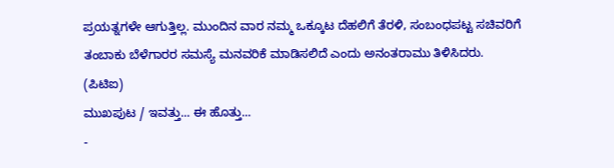ಪ್ರಯತ್ನಗಳೇ ಆಗುತ್ತಿಲ್ಲ. ಮುಂದಿನ ವಾರ ನಮ್ಮ ಒಕ್ಕೂಟ ದೆಹಲಿಗೆ ತೆರಳಿ, ಸಂಬಂಧಪಟ್ಟ ಸಚಿವರಿಗೆ ತಂಬಾಕು ಬೆಳೆಗಾರರ ಸಮಸ್ಯೆ ಮನವರಿಕೆ ಮಾಡಿಸಲಿದೆ ಎಂದು ಅನಂತರಾಮು ತಿಳಿಸಿದರು.
(ಪಿಟಿಐ)
ಮುಖಪುಟ / ಇವತ್ತು... ಈ ಹೊತ್ತು...
-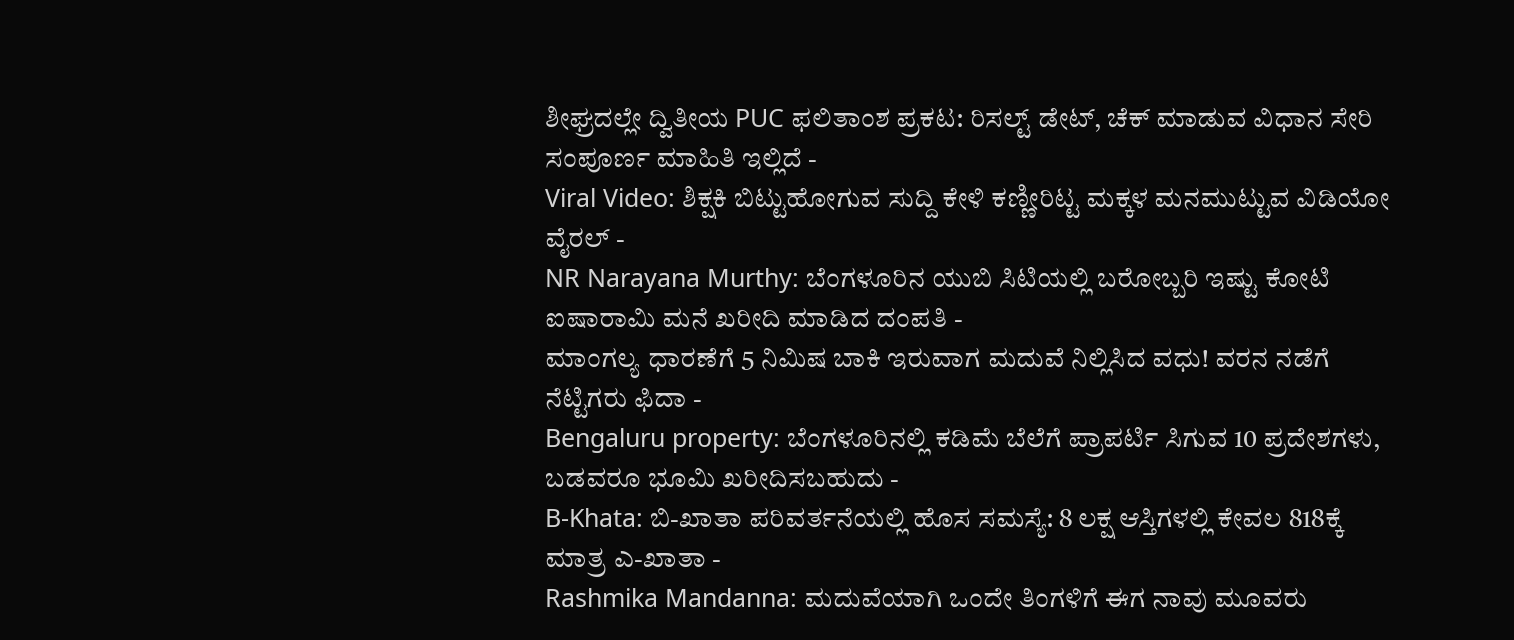ಶೀಘ್ರದಲ್ಲೇ ದ್ವಿತೀಯ PUC ಫಲಿತಾಂಶ ಪ್ರಕಟ: ರಿಸಲ್ಟ್ ಡೇಟ್, ಚೆಕ್ ಮಾಡುವ ವಿಧಾನ ಸೇರಿ ಸಂಪೂರ್ಣ ಮಾಹಿತಿ ಇಲ್ಲಿದೆ -
Viral Video: ಶಿಕ್ಷಕಿ ಬಿಟ್ಟುಹೋಗುವ ಸುದ್ದಿ ಕೇಳಿ ಕಣ್ಣೀರಿಟ್ಟ ಮಕ್ಕಳ ಮನಮುಟ್ಟುವ ವಿಡಿಯೋ ವೈರಲ್ -
NR Narayana Murthy: ಬೆಂಗಳೂರಿನ ಯುಬಿ ಸಿಟಿಯಲ್ಲಿ ಬರೋಬ್ಬರಿ ಇಷ್ಟು ಕೋಟಿ ಐಷಾರಾಮಿ ಮನೆ ಖರೀದಿ ಮಾಡಿದ ದಂಪತಿ -
ಮಾಂಗಲ್ಯ ಧಾರಣೆಗೆ 5 ನಿಮಿಷ ಬಾಕಿ ಇರುವಾಗ ಮದುವೆ ನಿಲ್ಲಿಸಿದ ವಧು! ವರನ ನಡೆಗೆ ನೆಟ್ಟಿಗರು ಫಿದಾ -
Bengaluru property: ಬೆಂಗಳೂರಿನಲ್ಲಿ ಕಡಿಮೆ ಬೆಲೆಗೆ ಪ್ರಾಪರ್ಟಿ ಸಿಗುವ 10 ಪ್ರದೇಶಗಳು, ಬಡವರೂ ಭೂಮಿ ಖರೀದಿಸಬಹುದು -
B-Khata: ಬಿ-ಖಾತಾ ಪರಿವರ್ತನೆಯಲ್ಲಿ ಹೊಸ ಸಮಸ್ಯೆ: 8 ಲಕ್ಷ ಆಸ್ತಿಗಳಲ್ಲಿ ಕೇವಲ 818ಕ್ಕೆ ಮಾತ್ರ ಎ-ಖಾತಾ -
Rashmika Mandanna: ಮದುವೆಯಾಗಿ ಒಂದೇ ತಿಂಗಳಿಗೆ ಈಗ ನಾವು ಮೂವರು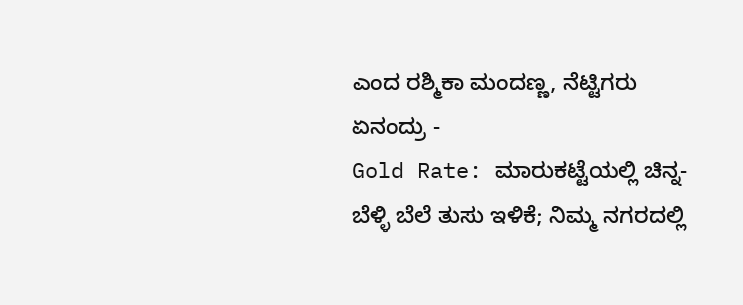ಎಂದ ರಶ್ಮಿಕಾ ಮಂದಣ್ಣ, ನೆಟ್ಟಿಗರು ಏನಂದ್ರು -
Gold Rate: ಮಾರುಕಟ್ಟೆಯಲ್ಲಿ ಚಿನ್ನ-ಬೆಳ್ಳಿ ಬೆಲೆ ತುಸು ಇಳಿಕೆ; ನಿಮ್ಮ ನಗರದಲ್ಲಿ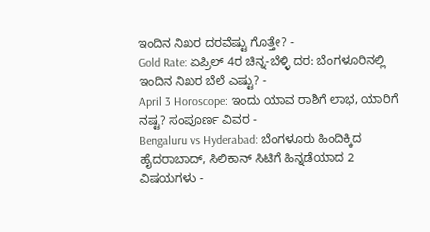ಇಂದಿನ ನಿಖರ ದರವೆಷ್ಟು ಗೊತ್ತೇ? -
Gold Rate: ಏಪ್ರಿಲ್ 4ರ ಚಿನ್ನ-ಬೆಳ್ಳಿ ದರ: ಬೆಂಗಳೂರಿನಲ್ಲಿ ಇಂದಿನ ನಿಖರ ಬೆಲೆ ಎಷ್ಟು? -
April 3 Horoscope: ಇಂದು ಯಾವ ರಾಶಿಗೆ ಲಾಭ, ಯಾರಿಗೆ ನಷ್ಟ? ಸಂಪೂರ್ಣ ವಿವರ -
Bengaluru vs Hyderabad: ಬೆಂಗಳೂರು ಹಿಂದಿಕ್ಕಿದ ಹೈದರಾಬಾದ್, ಸಿಲಿಕಾನ್ ಸಿಟಿಗೆ ಹಿನ್ನಡೆಯಾದ 2 ವಿಷಯಗಳು -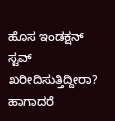ಹೊಸ ಇಂಡಕ್ಷನ್ ಸ್ಟವ್ ಖರೀದಿಸುತ್ತಿದ್ದೀರಾ? ಹಾಗಾದರೆ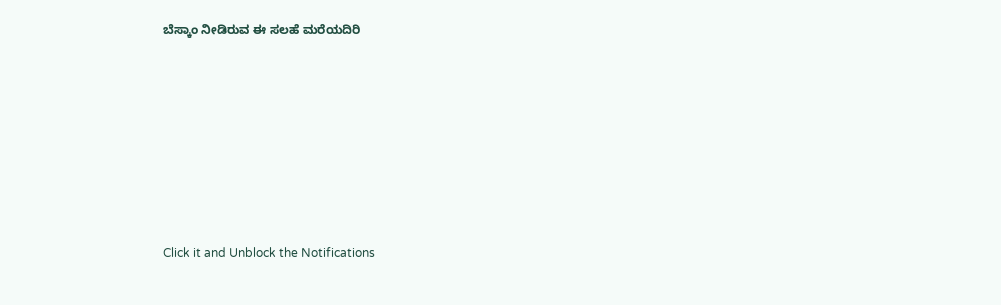ಬೆಸ್ಕಾಂ ನೀಡಿರುವ ಈ ಸಲಹೆ ಮರೆಯದಿರಿ












Click it and Unblock the Notifications